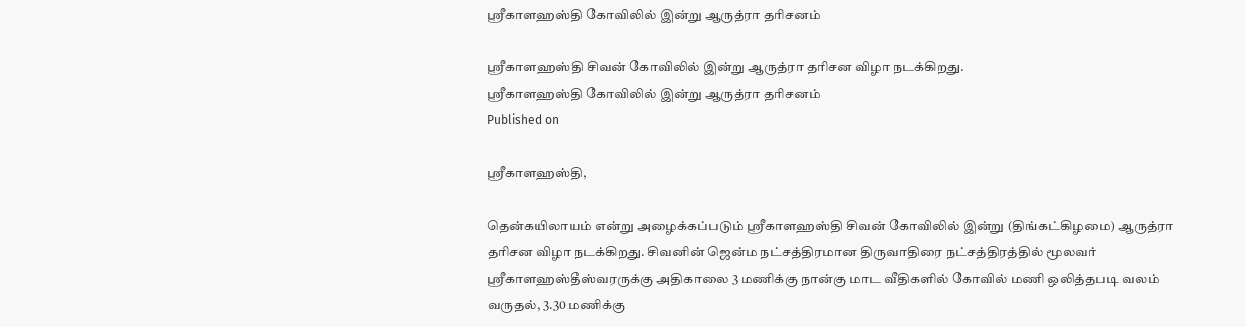ஸ்ரீகாளஹஸ்தி கோவிலில் இன்று ஆருத்ரா தரிசனம்

ஸ்ரீகாளஹஸ்தி சிவன் கோவிலில் இன்று ஆருத்ரா தரிசன விழா நடக்கிறது.
ஸ்ரீகாளஹஸ்தி கோவிலில் இன்று ஆருத்ரா தரிசனம்
Published on

ஸ்ரீகாளஹஸ்தி,

தென்கயிலாயம் என்று அழைக்கப்படும் ஸ்ரீகாளஹஸ்தி சிவன் கோவிலில் இன்று (திங்கட்கிழமை) ஆருத்ரா தரிசன விழா நடக்கிறது. சிவனின் ஜென்ம நட்சத்திரமான திருவாதிரை நட்சத்திரத்தில் மூலவர் ஸ்ரீகாளஹஸ்தீஸ்வரருக்கு அதிகாலை 3 மணிக்கு நான்கு மாட வீதிகளில் கோவில் மணி ஒலித்தபடி வலம் வருதல், 3.30 மணிக்கு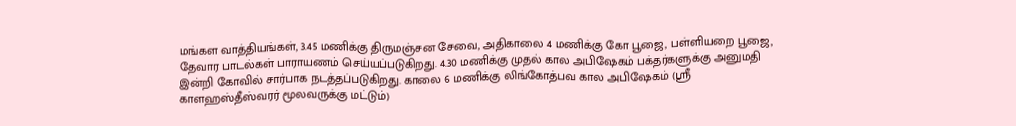மங்கள வாத்தியங்கள், 3.45 மணிக்கு திருமஞ்சன சேவை, அதிகாலை 4 மணிக்கு கோ பூஜை, பள்ளியறை பூஜை, தேவார பாடல்கள் பாராயணம் செய்யப்படுகிறது. 4.30 மணிக்கு முதல் கால அபிஷேகம் பக்தர்களுக்கு அனுமதி இன்றி கோவில் சார்பாக நடத்தப்படுகிறது. காலை 6 மணிக்கு லிங்கோத்பவ கால அபிஷேகம் (ஸ்ரீ காளஹஸ்தீஸ்வரர் மூலவருக்கு மட்டும்)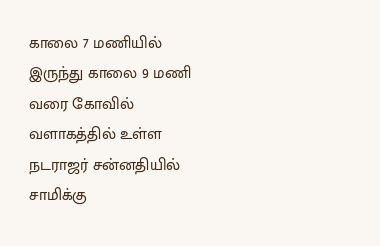காலை 7 மணியில் இருந்து காலை 9 மணி வரை கோவில் வளாகத்தில் உள்ள நடராஜர் சன்னதியில் சாமிக்கு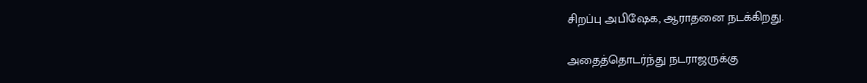சிறப்பு அபிஷேக, ஆராதனை நடக்கிறது.

அதைத்தொடர்ந்து நடராஜருக்கு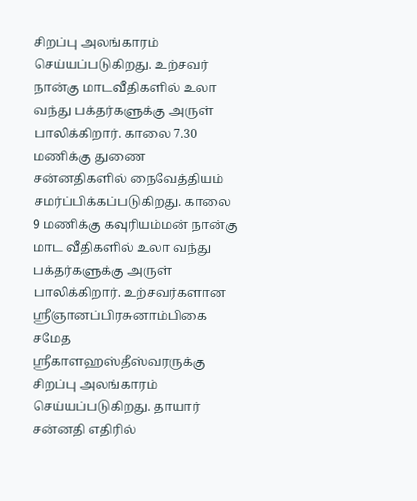சிறப்பு அலங்காரம் செய்யப்படுகிறது. உற்சவர் நான்கு மாடவீதிகளில் உலா வந்து பக்தர்களுக்கு அருள் பாலிக்கிறார். காலை 7.30 மணிக்கு துணை சன்னதிகளில் நைவேத்தியம் சமர்ப்பிக்கப்படுகிறது. காலை 9 மணிக்கு கவுரியம்மன் நான்கு மாட வீதிகளில் உலா வந்து பக்தர்களுக்கு அருள் பாலிக்கிறார். உற்சவர்களான ஸ்ரீஞானப்பிரசுனாம்பிகை சமேத ஸ்ரீகாளஹஸ்தீஸ்வரருக்கு சிறப்பு அலங்காரம் செய்யப்படுகிறது. தாயார் சன்னதி எதிரில்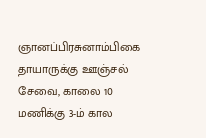ஞானப்பிரசுனாம்பிகை தாயாருக்கு ஊஞ்சல் சேவை, காலை 10 மணிக்கு 3-ம் கால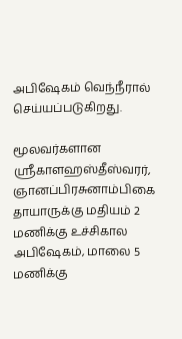அபிஷேகம் வெந்நீரால் செய்யப்படுகிறது.

மூலவர்களான ஸ்ரீகாளஹஸ்தீஸ்வரர், ஞானப்பிரசுனாம்பிகை தாயாருக்கு மதியம் 2 மணிக்கு உச்சிகால அபிஷேகம், மாலை 5 மணிக்கு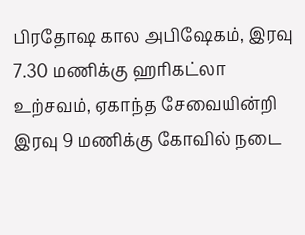பிரதோஷ கால அபிஷேகம், இரவு 7.30 மணிக்கு ஹரிகட்லா உற்சவம், ஏகாந்த சேவையின்றி இரவு 9 மணிக்கு கோவில் நடை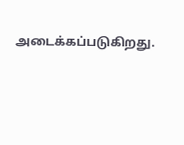அடைக்கப்படுகிறது.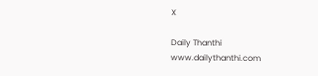X

Daily Thanthi
www.dailythanthi.com